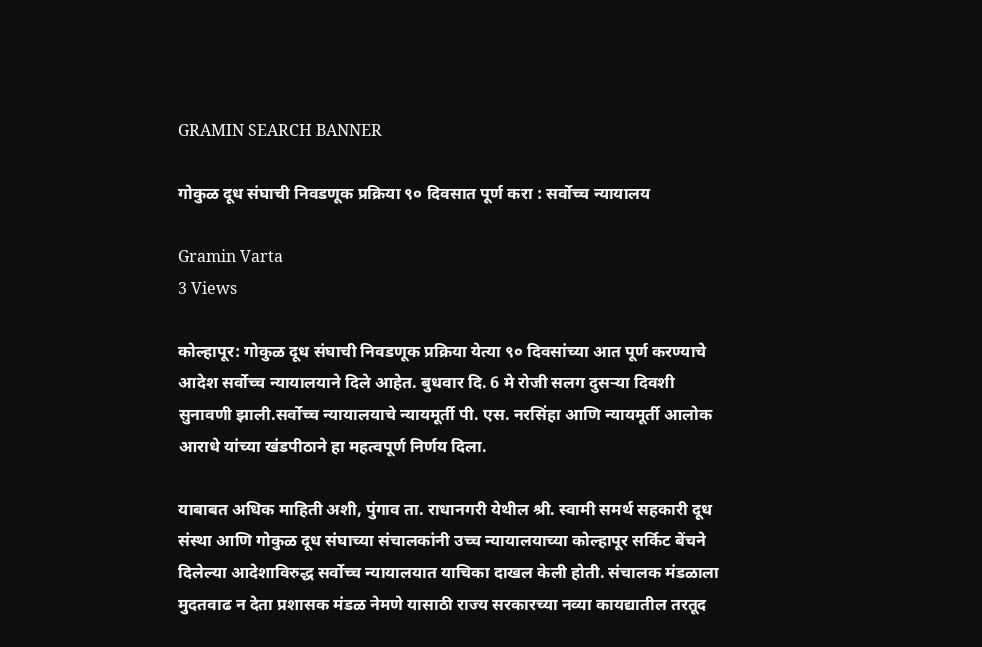GRAMIN SEARCH BANNER

गोकुळ दूध संघाची निवडणूक प्रक्रिया ९० दिवसात पूर्ण करा : सर्वोच्च न्यायालय

Gramin Varta
3 Views

कोल्हापूर: गोकुळ दूध संघाची निवडणूक प्रक्रिया येत्या ९० दिवसांच्या आत पूर्ण करण्याचे आदेश सर्वोच्च न्यायालयाने दिले आहेत. बुधवार दि. 6 मे रोजी सलग दुसऱ्या दिवशी सुनावणी झाली.सर्वोच्च न्यायालयाचे न्यायमूर्ती पी. एस. नरसिंहा आणि न्यायमूर्ती आलोक आराधे यांच्या खंडपीठाने हा महत्वपूर्ण निर्णय दिला.

याबाबत अधिक माहिती अशी, पुंगाव ता. राधानगरी येथील श्री. स्वामी समर्थ सहकारी दूध संस्था आणि गोकुळ दूध संघाच्या संचालकांनी उच्च न्यायालयाच्या कोल्हापूर सर्किट बेंचने दिलेल्या आदेशाविरुद्ध सर्वोच्च न्यायालयात याचिका दाखल केली होती. संचालक मंडळाला मुदतवाढ न देता प्रशासक मंडळ नेमणे यासाठी राज्य सरकारच्या नव्या कायद्यातील तरतूद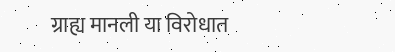ग्राह्य मानली या विरोधात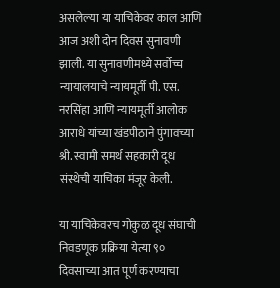असलेल्या या याचिकेवर काल आणि आज अशी दोन दिवस सुनावणी झाली. या सुनावणीमध्ये सर्वोच्च न्यायालयाचे न्यायमूर्ती पी. एस. नरसिंहा आणि न्यायमूर्ती आलोक आराधे यांच्या खंडपीठाने पुंगावच्या श्री. स्वामी समर्थ सहकारी दूध संस्थेची याचिका मंजूर केली.

या याचिकेवरच गोकुळ दूध संघाची निवडणूक प्रक्रिया येत्या ९० दिवसाच्या आत पूर्ण करण्याचा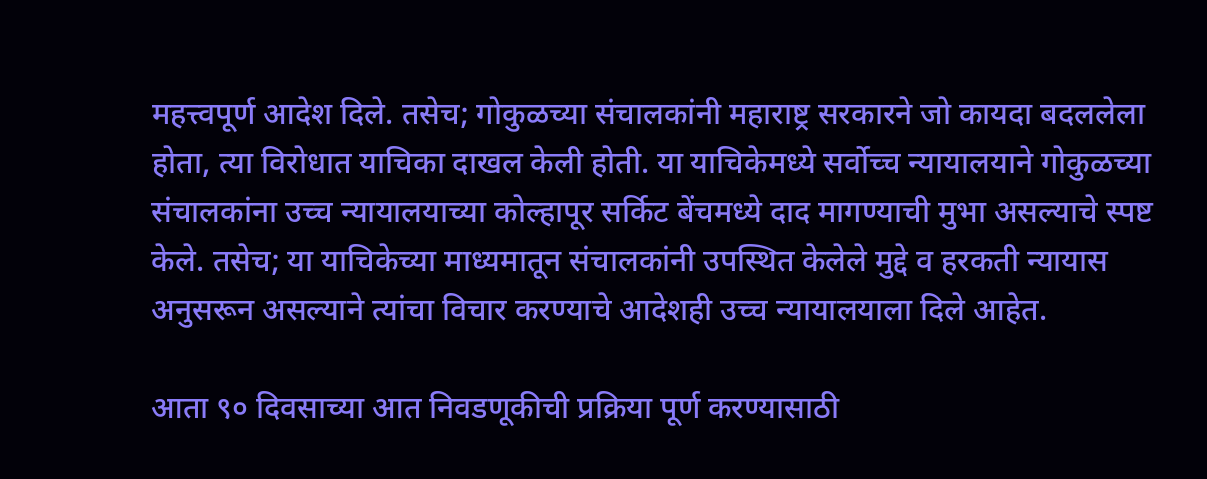महत्त्वपूर्ण आदेश दिले. तसेच; गोकुळच्या संचालकांनी महाराष्ट्र सरकारने जो कायदा बदललेला होता, त्या विरोधात याचिका दाखल केली होती. या याचिकेमध्ये सर्वोच्च न्यायालयाने गोकुळच्या संचालकांना उच्च न्यायालयाच्या कोल्हापूर सर्किट बेंचमध्ये दाद मागण्याची मुभा असल्याचे स्पष्ट केले. तसेच; या याचिकेच्या माध्यमातून संचालकांनी उपस्थित केलेले मुद्दे व हरकती न्यायास अनुसरून असल्याने त्यांचा विचार करण्याचे आदेशही उच्च न्यायालयाला दिले आहेत.

आता ९० दिवसाच्या आत निवडणूकीची प्रक्रिया पूर्ण करण्यासाठी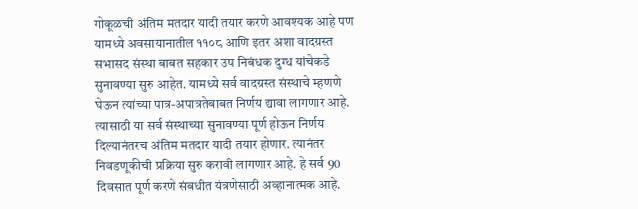गोकूळची अंतिम मतदार यादी तयार करणे आवश्यक आहे पण यामध्ये अवसायानातील ११०८ आणि इतर अशा वादग्रस्त सभासद संस्था बाबत सहकार उप निबंधक दुग्ध यांचेकडे सुनावण्या सुरु आहेत. यामध्ये सर्व वादग्रस्त संस्थाचे म्हणणे घेऊन त्यांच्या पात्र-अपात्रतेबाबत निर्णय द्यावा लागणार आहे. त्यासाठी या सर्व संस्थाच्या सुनावण्या पूर्ण होऊन निर्णय दिल्यानंतरच अंतिम मतदार यादी तयार होणार. त्यानंतर निवडणूकीची प्रक्रिया सुरु करावी लागणार आहे. हे सर्व 90 दिवसात पूर्ण करणे संबधीत यंत्रणेसाठी अव्हानात्मक आहे.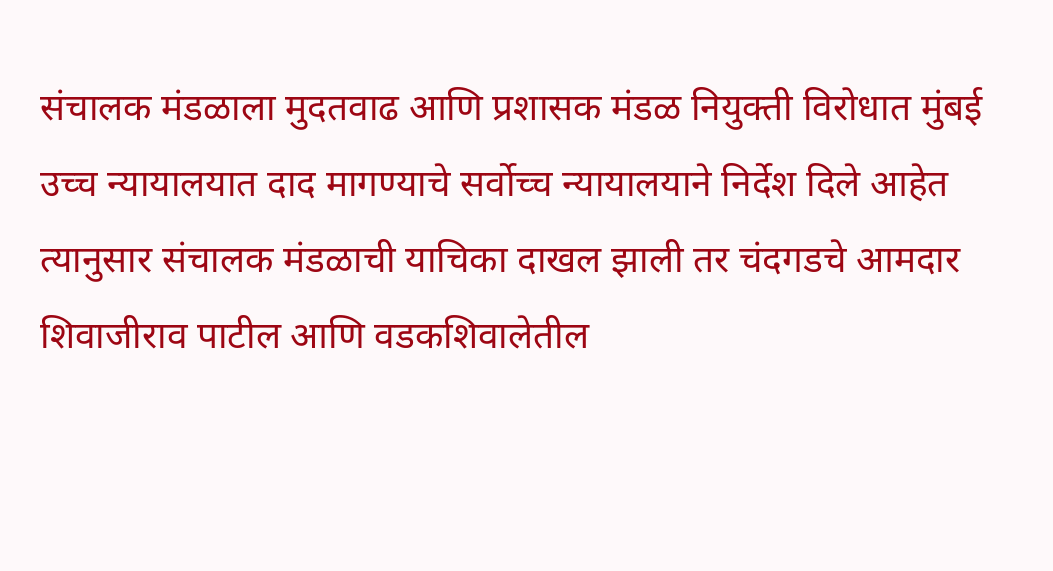संचालक मंडळाला मुदतवाढ आणि प्रशासक मंडळ नियुक्ती विरोधात मुंबई उच्च न्यायालयात दाद मागण्याचे सर्वोच्च न्यायालयाने निर्देश दिले आहेत त्यानुसार संचालक मंडळाची याचिका दाखल झाली तर चंदगडचे आमदार शिवाजीराव पाटील आणि वडकशिवालेतील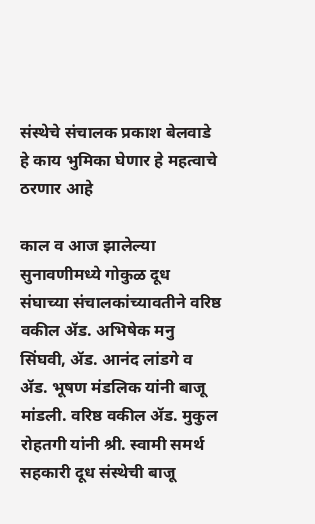संस्थेचे संचालक प्रकाश बेलवाडे हे काय भुमिका घेणार हे महत्वाचे ठरणार आहे

काल व आज झालेल्या सुनावणीमध्ये गोकुळ दूध संघाच्या संचालकांच्यावतीने वरिष्ठ वकील ॲड. अभिषेक मनु सिंघवी, ॲड. आनंद लांडगे व ॲड. भूषण मंडलिक यांनी बाजू मांडली. वरिष्ठ वकील ॲड. मुकुल रोहतगी यांनी श्री. स्वामी समर्थ सहकारी दूध संस्थेची बाजू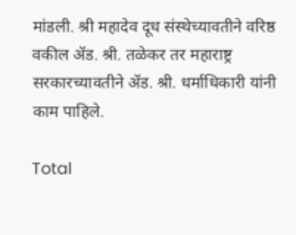मांडली. श्री महादेव दूध संस्थेच्यावतीने वरिष्ठ वकील ॲड. श्री. तळेकर तर महाराष्ट्र सरकारच्यावतीने ॲड. श्री. धर्माधिकारी यांनी काम पाहिले.

Total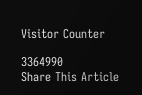Visitor Counter

3364990
Share This Article